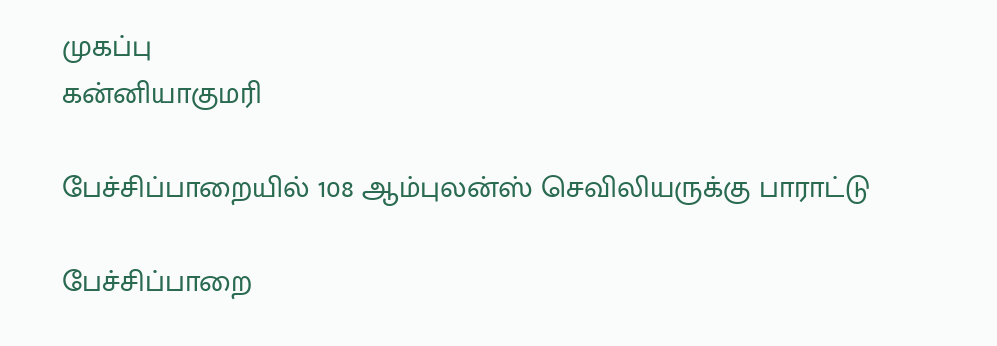முகப்பு
கன்னியாகுமரி

பேச்சிப்பாறையில் 108 ஆம்புலன்ஸ் செவிலியருக்கு பாராட்டு

பேச்சிப்பாறை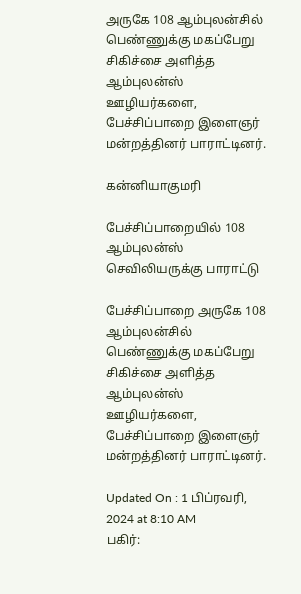அருகே 108 ஆம்புலன்சில் பெண்ணுக்கு மகப்பேறு சிகிச்சை அளித்த ஆம்புலன்ஸ் ஊழியர்களை, பேச்சிப்பாறை இளைஞர் மன்றத்தினர் பாராட்டினர்.

கன்னியாகுமரி

பேச்சிப்பாறையில் 108 ஆம்புலன்ஸ் செவிலியருக்கு பாராட்டு

பேச்சிப்பாறை அருகே 108 ஆம்புலன்சில் பெண்ணுக்கு மகப்பேறு சிகிச்சை அளித்த ஆம்புலன்ஸ் ஊழியர்களை, பேச்சிப்பாறை இளைஞர் மன்றத்தினர் பாராட்டினர்.

Updated On : 1 பிப்ரவரி, 2024 at 8:10 AM
பகிர்: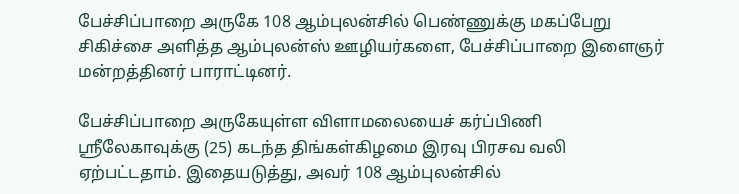பேச்சிப்பாறை அருகே 108 ஆம்புலன்சில் பெண்ணுக்கு மகப்பேறு சிகிச்சை அளித்த ஆம்புலன்ஸ் ஊழியர்களை, பேச்சிப்பாறை இளைஞர் மன்றத்தினர் பாராட்டினர்.

பேச்சிப்பாறை அருகேயுள்ள விளாமலையைச் கர்ப்பிணி ஸ்ரீலேகாவுக்கு (25) கடந்த திங்கள்கிழமை இரவு பிரசவ வலி ஏற்பட்டதாம். இதையடுத்து, அவர் 108 ஆம்புலன்சில்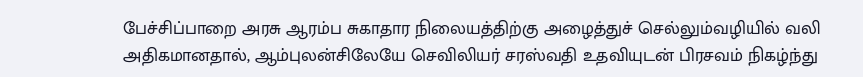பேச்சிப்பாறை அரசு ஆரம்ப சுகாதார நிலையத்திற்கு அழைத்துச் செல்லும்வழியில் வலி அதிகமானதால், ஆம்புலன்சிலேயே செவிலியர் சரஸ்வதி உதவியுடன் பிரசவம் நிகழ்ந்து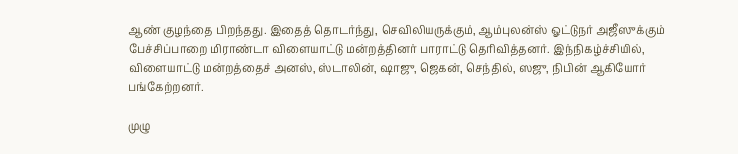ஆண் குழந்தை பிறந்தது. இதைத் தொடர்ந்து, செவிலியருக்கும், ஆம்புலன்ஸ் ஓட்டுநர் அஜீஸுக்கும் பேச்சிப்பாறை மிராண்டா விளையாட்டு மன்றத்தினர் பாராட்டு தெரிவித்தனர். இந்நிகழ்ச்சியில், விளையாட்டு மன்றத்தைச் அனஸ், ஸ்டாலின், ஷாஜு, ஜெகன், செந்தில், ஸஜு, நிபின் ஆகியோர் பங்கேற்றனர்.

முழு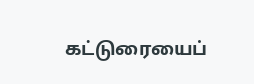கட்டுரையைப்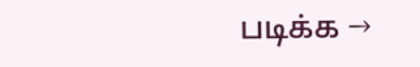படிக்க →